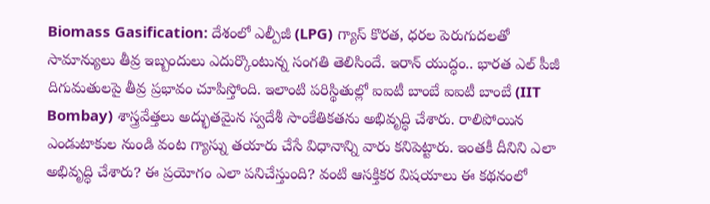Biomass Gasification: దేశంలో ఎల్పీజీ (LPG) గ్యాస్ కొరత, ధరల పెరుగుదలతో సామాన్యులు తీవ్ర ఇబ్బందులు ఎదుర్కొంటున్న సంగతి తెలిసిందే. ఇరాన్ యుద్ధం.. భారత ఎల్ పీజీ దిగుమతులపై తీవ్ర ప్రభావం చూపిస్తోంది. ఇలాంటి పరిస్థితుల్లో ఐఐటీ బాంబే ఐఐటీ బాంబే (IIT Bombay) శాస్త్రవేత్తలు అద్భుతమైన స్వదేశీ సాంకేతికతను అభివృద్ధి చేశారు. రాలిపోయిన ఎండుటాకుల నుండి వంట గ్యాస్ను తయారు చేసే విధానాన్ని వారు కనిపెట్టారు. ఇంతకీ దీనిని ఎలా అభివృద్ధి చేశారు? ఈ ప్రయోగం ఎలా పనిచేస్తుంది? వంటి ఆసక్తికర విషయాలు ఈ కథనంలో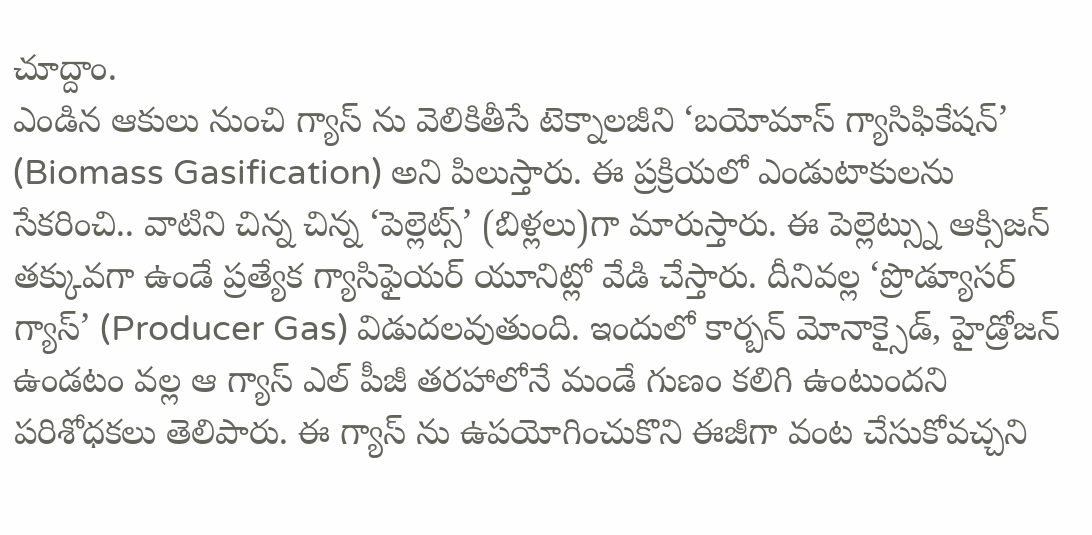చూద్దాం.
ఎండిన ఆకులు నుంచి గ్యాస్ ను వెలికితీసే టెక్నాలజీని ‘బయోమాస్ గ్యాసిఫికేషన్’ (Biomass Gasification) అని పిలుస్తారు. ఈ ప్రక్రియలో ఎండుటాకులను సేకరించి.. వాటిని చిన్న చిన్న ‘పెల్లెట్స్’ (బిళ్లలు)గా మారుస్తారు. ఈ పెల్లెట్స్ను ఆక్సిజన్ తక్కువగా ఉండే ప్రత్యేక గ్యాసిఫైయర్ యూనిట్లో వేడి చేస్తారు. దీనివల్ల ‘ప్రొడ్యూసర్ గ్యాస్’ (Producer Gas) విడుదలవుతుంది. ఇందులో కార్బన్ మోనాక్సైడ్, హైడ్రోజన్ ఉండటం వల్ల ఆ గ్యాస్ ఎల్ పీజీ తరహాలోనే మండే గుణం కలిగి ఉంటుందని పరిశోధకలు తెలిపారు. ఈ గ్యాస్ ను ఉపయోగించుకొని ఈజీగా వంట చేసుకోవచ్చని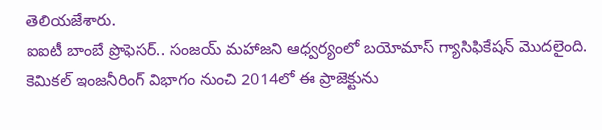తెలియజేశారు.
ఐఐటీ బాంబే ప్రొఫెసర్.. సంజయ్ మహాజని ఆధ్వర్యంలో బయోమాస్ గ్యాసిఫికేషన్ మెుదలైంది. కెమికల్ ఇంజనీరింగ్ విభాగం నుంచి 2014లో ఈ ప్రాజెక్టును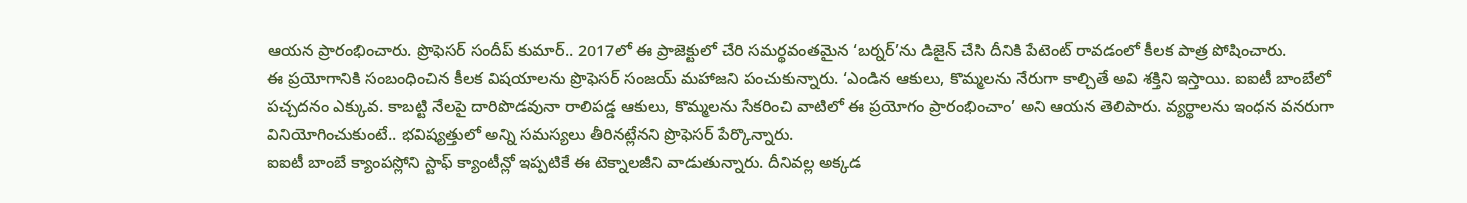ఆయన ప్రారంభించారు. ప్రొఫెసర్ సందీప్ కుమార్.. 2017లో ఈ ప్రాజెక్టులో చేరి సమర్థవంతమైన ‘బర్నర్’ను డిజైన్ చేసి దీనికి పేటెంట్ రావడంలో కీలక పాత్ర పోషించారు.
ఈ ప్రయోగానికి సంబంధించిన కీలక విషయాలను ప్రొఫెసర్ సంజయ్ మహాజని పంచుకున్నారు. ‘ఎండిన ఆకులు, కొమ్మలను నేరుగా కాల్చితే అవి శక్తిని ఇస్తాయి. ఐఐటీ బాంబేలో పచ్చదనం ఎక్కువ. కాబట్టి నేలపై దారిపొడవునా రాలిపడ్డ ఆకులు, కొమ్మలను సేకరించి వాటిలో ఈ ప్రయోగం ప్రారంభించాం’ అని ఆయన తెలిపారు. వ్యర్థాలను ఇంధన వనరుగా వినియోగించుకుంటే.. భవిష్యత్తులో అన్ని సమస్యలు తీరినట్లేనని ప్రొఫెసర్ పేర్కొన్నారు.
ఐఐటీ బాంబే క్యాంపస్లోని స్టాఫ్ క్యాంటీన్లో ఇప్పటికే ఈ టెక్నాలజీని వాడుతున్నారు. దీనివల్ల అక్కడ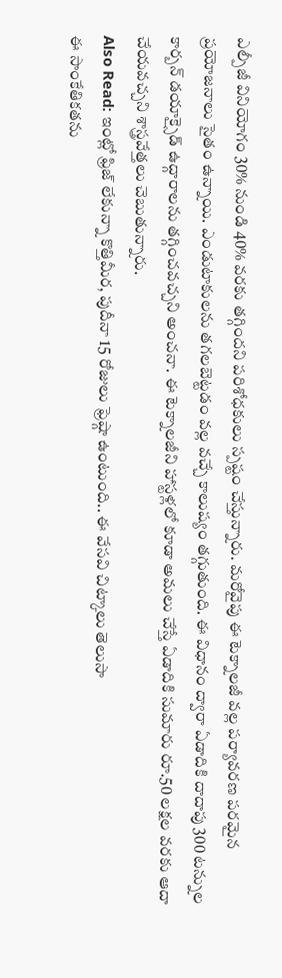ఎల్పీజీ వినియోగం 30% నుండి 40% వరకు తగ్గిందని పరిశోధకులు స్పష్టం చేస్తున్నారు. మరోవైపు ఈ టెక్నాలజీ వల్ల పర్యావరణ పరమైన ప్రయోజనాలు సైతం ఉన్నాయి. ఎండుటాకులను తగలబెట్టడం వల్ల వచ్చే కాలుష్యం తగ్గుతుంది. ఈ విధానం ద్వారా ఏడాదికి దాదాపు 300 టన్నుల కార్బన్ డయాక్సైడ్ ఉద్గారాలను తగ్గించవచ్చని అంచనా. ఈ టెక్నాలజీని హాస్టళ్లలో కూడా అమలు చేస్తే ఏడాదికి సుమారు రూ.50 లక్షల వరకు ఆదా చేయవచ్చని శాస్త్రవేత్తలు చెబుతున్నారు.
Also Read: ఇంట్లో ఫ్రిజ్ లేకున్నా కొత్తిమీర, పుదీనా 15 రోజులు ఫ్రెష్గా ఉంటుంది.. ఈ వేసవి చిట్కాలు తెలుసా
ఈ సాంకేతికతను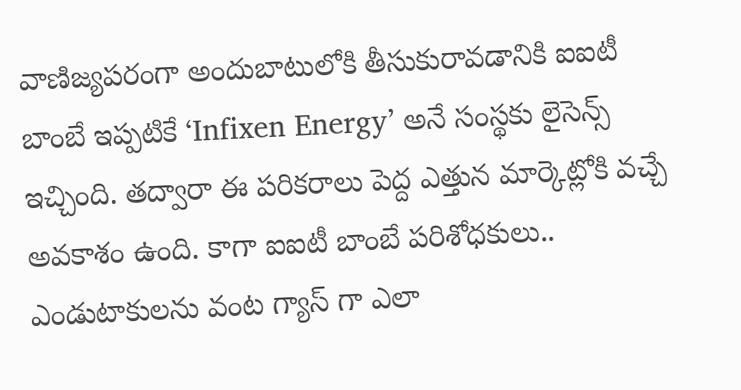వాణిజ్యపరంగా అందుబాటులోకి తీసుకురావడానికి ఐఐటీ బాంబే ఇప్పటికే ‘Infixen Energy’ అనే సంస్థకు లైసెన్స్ ఇచ్చింది. తద్వారా ఈ పరికరాలు పెద్ద ఎత్తున మార్కెట్లోకి వచ్చే అవకాశం ఉంది. కాగా ఐఐటీ బాంబే పరిశోధకులు.. ఎండుటాకులను వంట గ్యాస్ గా ఎలా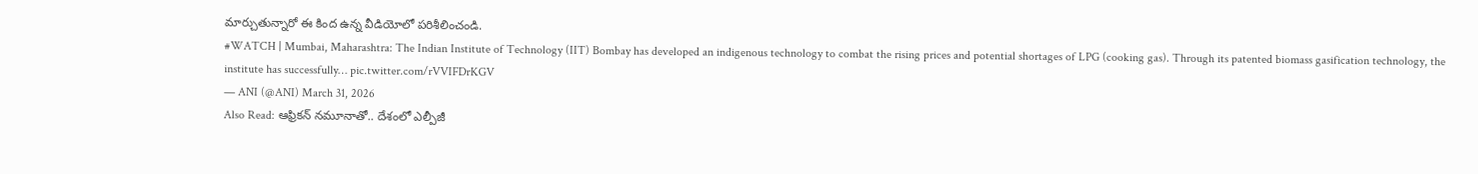మార్చుతున్నారో ఈ కింద ఉన్న వీడియోలో పరిశీలించండి.
#WATCH | Mumbai, Maharashtra: The Indian Institute of Technology (IIT) Bombay has developed an indigenous technology to combat the rising prices and potential shortages of LPG (cooking gas). Through its patented biomass gasification technology, the institute has successfully… pic.twitter.com/rVVIFDrKGV
— ANI (@ANI) March 31, 2026
Also Read: ఆఫ్రికన్ నమూనాతో.. దేశంలో ఎల్పీజీ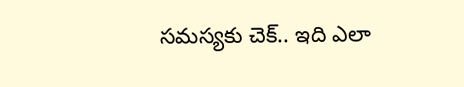సమస్యకు చెక్.. ఇది ఎలా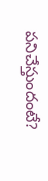పనిచేస్తుందంటే?